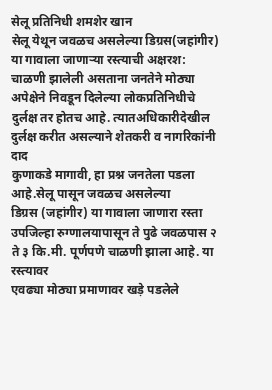सेलू प्रतिनिधी शमशेर खान
सेलू येथून जवळच असलेल्या डिग्रस(जहांगीर) या गावाला जाणाऱ्या रस्त्याची अक्षरश: चाळणी झालेली असताना जनतेने मोठ्या अपेक्षेने निवडून दिलेल्या लोकप्रतिनिधीचे दुर्लक्ष तर होतच आहे. त्यातअधिकारीदेखील दुर्लक्ष करीत असल्याने शेतकरी व नागरिकांनी दाद
कुणाकडे मागावी, हा प्रश्न जनतेला पडला आहे.सेलू पासून जवळच असलेल्या
डिग्रस (जहांगीर) या गावाला जाणारा रस्ता उपजिल्हा रुग्णालयापासून ते पुढे जवळपास २ ते ३ कि.मी. पूर्णपणे चाळणी झाला आहे. या रस्त्यावर
एवढ्या मोठ्या प्रमाणावर खड़े पडलेले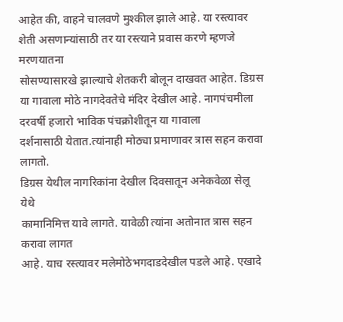आहेत की, वाहने चालवणे मुश्कील झाले आहे. या रस्त्यावर
शेती असणान्यांसाठी तर या रस्त्याने प्रवास करणे म्हणजे मरणयातना
सोसण्यासारखे झाल्याचे शेतकरी बोलून दाखवत आहेत. डिग्रस या गावाला मोठे नागदेवतेचे मंदिर देखील आहे. नागपंचमीला दरवर्षी हजारो भाविक पंचक्रोशीतून या गावाला
दर्शनासाठी येतात.त्यांनाही मोठ्या प्रमाणावर त्रास सहन करावा लागतो.
डिग्रस येथील नागरिकांना देखील दिवसातून अनेकवेळा सेलू येथे
कामानिमित्त यावे लागते. यावेळी त्यांना अतोनात त्रास सहन करावा लागत
आहे. याच रस्त्यावर मलेमोठेभगदाडदेखील पडले आहे. एखादे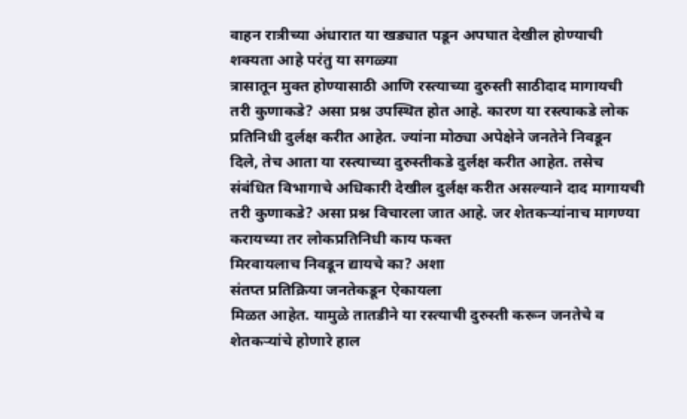वाहन रात्रीच्या अंधारात या खड्यात पडून अपघात देखील होण्याची शक्यता आहे परंतु या सगळ्या
त्रासातून मुक्त होण्यासाठी आणि रस्त्याच्या दुरुस्ती साठीदाद मागायची
तरी कुणाकडे? असा प्रश्न उपस्थित होत आहे. कारण या रस्त्याकडे लोक प्रतिनिधी दुर्लक्ष करीत आहेत. ज्यांना मोठ्या अपेक्षेने जनतेने निवडून
दिले, तेच आता या रस्त्याच्या दुरुस्तीकडे दुर्लक्ष करीत आहेत. तसेच
संबंधित विभागाचे अधिकारी देखील दुर्लक्ष करीत असल्याने दाद मागायची तरी कुणाकडे? असा प्रश्न विचारला जात आहे. जर शेतकऱ्यांनाच मागण्या करायच्या तर लोकप्रतिनिधी काय फक्त
मिरवायलाच निवडून द्यायचे का? अशा
संतप्त प्रतिक्रिया जनतेकडून ऐकायला
मिळत आहेत. यामुळे तातडीने या रस्त्याची दुरुस्ती करून जनतेचे व शेतकऱ्यांचे होणारे हाल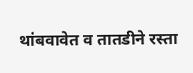थांबवावेत व तातडीने रस्ता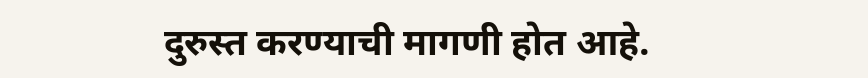दुरुस्त करण्याची मागणी होत आहे.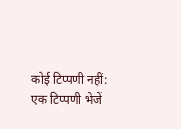कोई टिप्पणी नहीं:
एक टिप्पणी भेजें